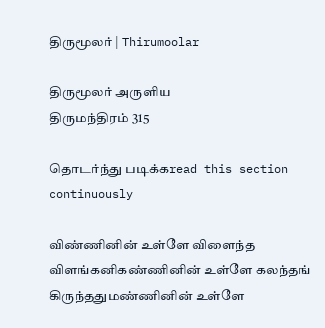திருமூலர் | Thirumoolar

திருமூலர் அருளிய
திருமந்திரம் 315

தொடர்ந்து படிக்கread this section continuously

விண்ணினின் உள்ளே விளைந்த விளங்கனிகண்ணினின் உள்ளே கலந்தங் கிருந்ததுமண்ணினின் உள்ளே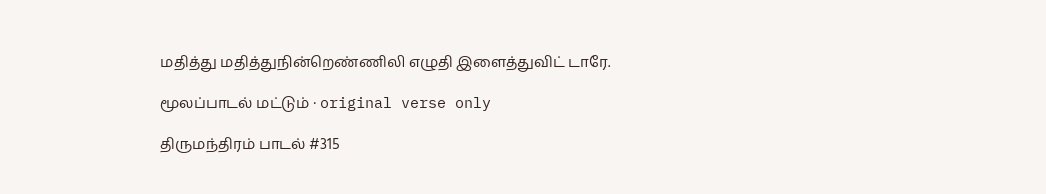மதித்து மதித்துநின்றெண்ணிலி எழுதி இளைத்துவிட் டாரே.

மூலப்பாடல் மட்டும் · original verse only

திருமந்திரம் பாடல் #315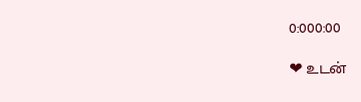0:000:00

❤ உடன்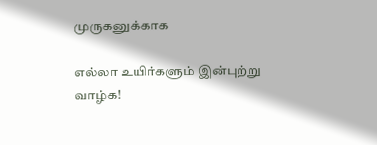முருகனுக்காக

எல்லா உயிர்களும் இன்புற்று வாழ்க!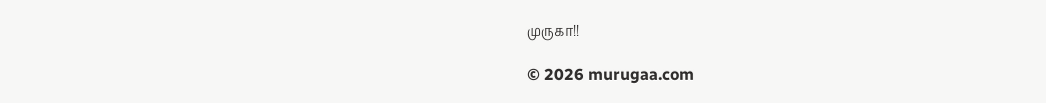முருகா!!

© 2026 murugaa.com